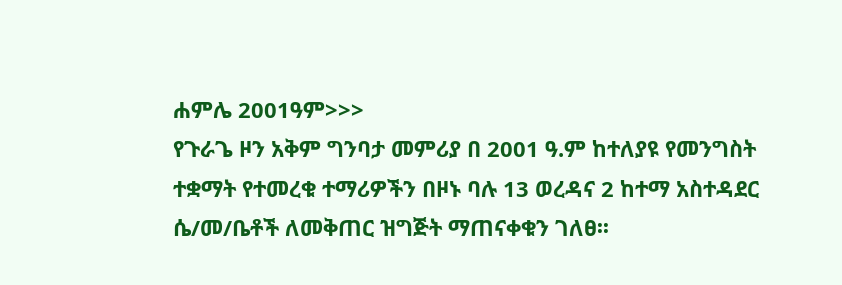ሐምሌ 2001ዓም>>>
የጉራጌ ዞን አቅም ግንባታ መምሪያ በ 2001 ዓ.ም ከተለያዩ የመንግስት ተቋማት የተመረቁ ተማሪዎችን በዞኑ ባሉ 13 ወረዳና 2 ከተማ አስተዳደር ሴ/መ/ቤቶች ለመቅጠር ዝግጅት ማጠናቀቁን ገለፀ፡፡